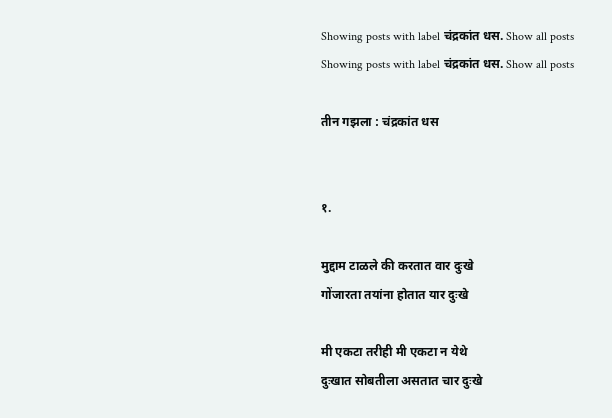Showing posts with label चंद्रकांत धस. Show all posts
Showing posts with label चंद्रकांत धस. Show all posts

तीन गझला : चंद्रकांत धस


१.

मुद्दाम टाळले की करतात वार दुःखे
गोंजारता तयांना होतात यार दुःखे

मी एकटा तरीही मी एकटा न येथे
दुःखात सोबतीला असतात चार दुःखे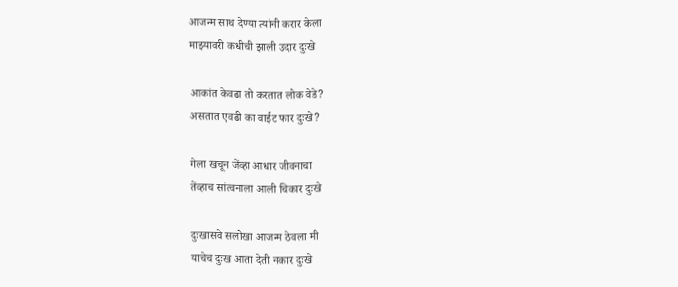आजन्म साथ देण्या त्यांनी करार केला
माझ्यावरी कधीची झाली उदार दुःखे

आकांत केवढा तो करतात लोक वेडे?
असतात एवढी का वाईट फार दुःखे?

गेला खचून जेंव्हा आधार जीवनाचा
तेंव्हाच सांत्वनाला आली चिकार दुःखे

दुःखासवे सलोखा आजन्म ठेवला मी
याचेच दुःख आता देती नकार दुःखे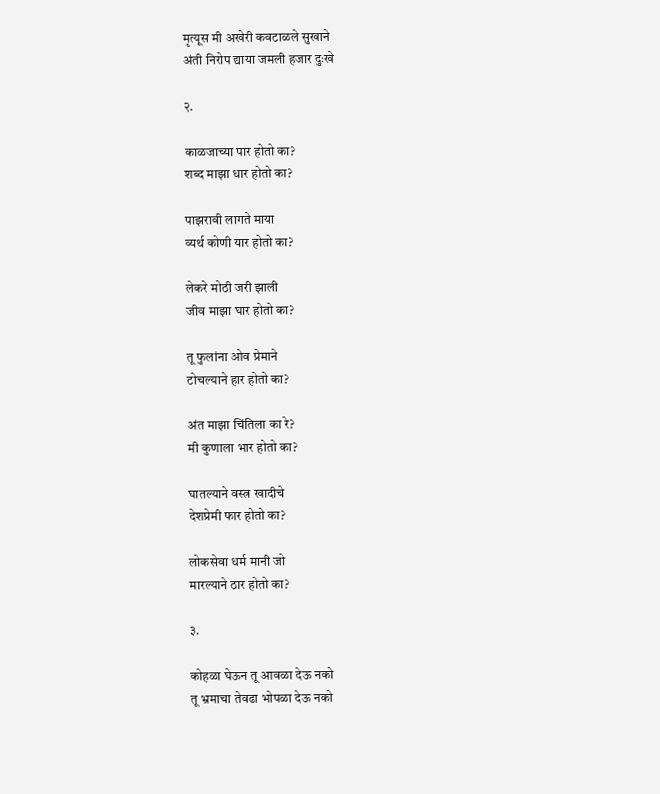मृत्यूस मी अखेरी कवटाळले सुखाने
अंती निरोप द्याया जमली हजार दुःखे

२.

काळजाच्या पार होतो का?
शब्द माझा धार होतो का?

पाझरावी लागते माया
व्यर्थ कोणी यार होतो का?

लेकरे मोठी जरी झाली
जीव माझा घार होतो का?

तू फुलांना ओव प्रेमाने
टोचल्याने हार होतो का?

अंत माझा चिंतिला का रे?
मी कुणाला भार होतो का?

घातल्याने वस्त्र खादीचे
देशप्रेमी फार होतो का?

लोकसेवा धर्म मानी जो
मारल्याने ठार होतो का?

३.

कोहळा घेऊन तू आवळा देऊ नको
तू भ्रमाचा तेवढा भोपळा देऊ नको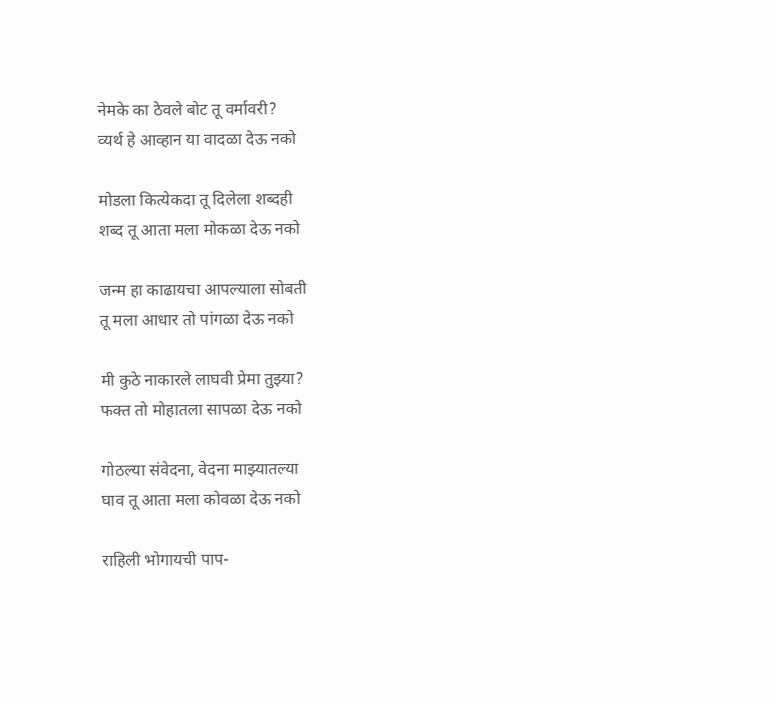नेमके का ठेवले बोट तू वर्मावरी?
व्यर्थ हे आव्हान या वादळा देऊ नको

मोडला कित्येकदा तू दिलेला शब्दही
शब्द तू आता मला मोकळा देऊ नको

जन्म हा काढायचा आपल्याला सोबती
तू मला आधार तो पांगळा देऊ नको

मी कुठे नाकारले लाघवी प्रेमा तुझ्या?
फक्त तो मोहातला सापळा देऊ नको

गोठल्या संवेदना, वेदना माझ्यातल्या
घाव तू आता मला कोवळा देऊ नको

राहिली भोगायची पाप-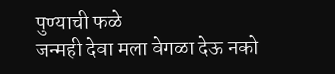पुण्याची फळे
जन्मही देवा मला वेगळा देऊ नको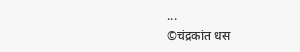...
©चंद्रकांत धस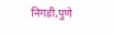निगडी,पुणे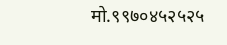मो.९९७०४५२५२५